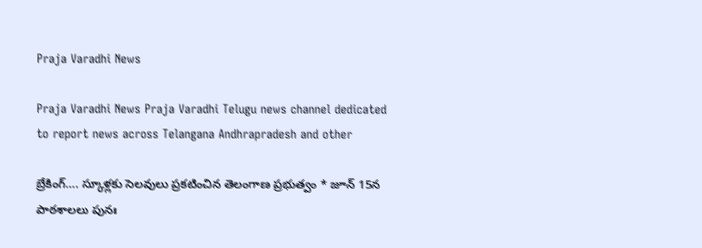Praja Varadhi News

Praja Varadhi News Praja Varadhi Telugu news channel dedicated to report news across Telangana Andhrapradesh and other

బ్రేకింగ్…. స్కూళ్లకు సెలవులు ప్రకటించిన తెలంగాణ ప్రభుత్వం * జూన్ 15న పాఠశాలలు పునః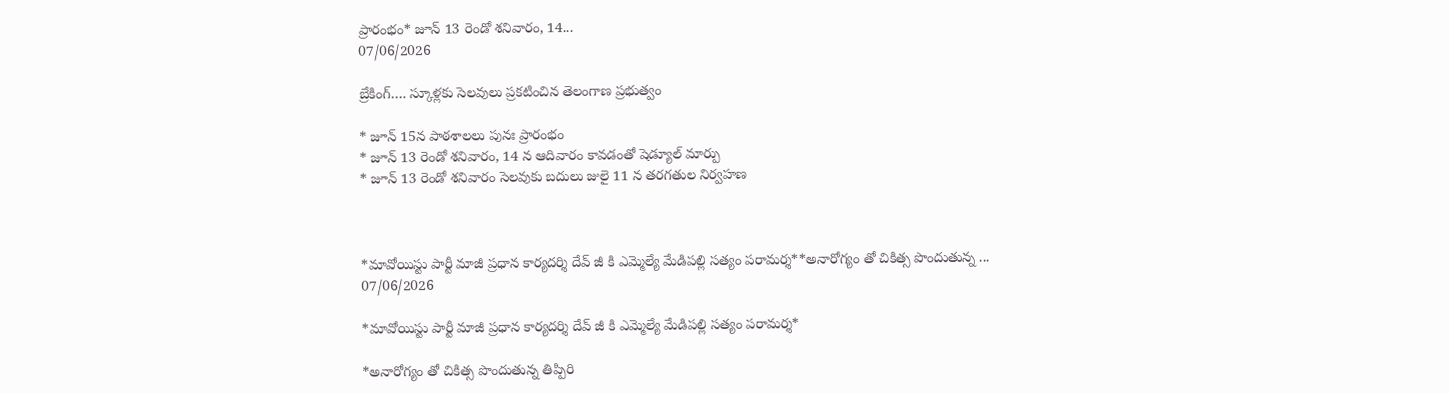ప్రారంభం* జూన్ 13 రెండో శనివారం, 14...
07/06/2026

బ్రేకింగ్…. స్కూళ్లకు సెలవులు ప్రకటించిన తెలంగాణ ప్రభుత్వం

* జూన్ 15న పాఠశాలలు పునః ప్రారంభం
* జూన్ 13 రెండో శనివారం, 14 న ఆదివారం కావడంతో షెడ్యూల్ మార్పు
* జూన్ 13 రెండో శనివారం సెలవుకు బదులు జులై 11 న తరగతుల నిర్వహణ



*మావోయిస్టు పార్టీ మాజీ ప్రధాన కార్యదర్శి దేవ్ జీ కి ఎమ్మెల్యే మేడిపల్లి సత్యం పరామర్శ**అనారోగ్యం తో చికిత్స పొందుతున్న ...
07/06/2026

*మావోయిస్టు పార్టీ మాజీ ప్రధాన కార్యదర్శి దేవ్ జీ కి ఎమ్మెల్యే మేడిపల్లి సత్యం పరామర్శ*

*అనారోగ్యం తో చికిత్స పొందుతున్న తిప్పిరి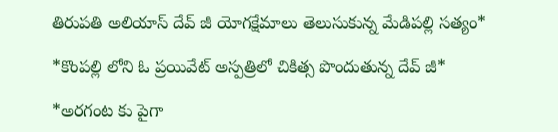తిరుపతి అలియాస్ దేవ్ జీ యోగక్షేమాలు తెలుసుకున్న మేడిపల్లి సత్యం*

*కొంపల్లి లోని ఓ ప్రయివేట్ అస్పత్రిలో చికిత్స పొందుతున్న దేవ్ జీ*

*అరగంట కు పైగా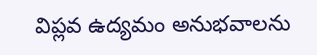విప్లవ ఉద్యమం అనుభవాలను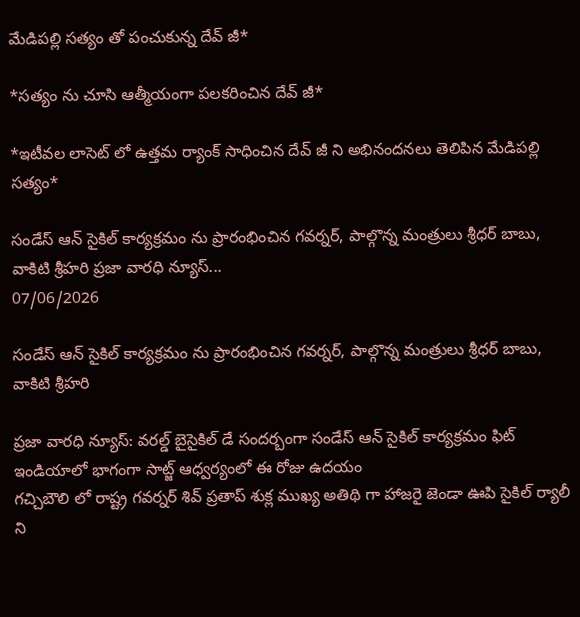మేడిపల్లి సత్యం తో పంచుకున్న దేవ్ జీ*

*సత్యం ను చూసి ఆత్మీయంగా పలకరించిన దేవ్ జీ*

*ఇటీవల లాసెట్ లో ఉత్తమ ర్యాంక్ సాధించిన దేవ్ జీ ని అభినందనలు తెలిపిన మేడిపల్లి సత్యం*

సండేస్ ఆన్ సైకిల్ కార్యక్రమం ను ప్రారంభించిన గవర్నర్, పాల్గొన్న మంత్రులు శ్రీధర్ బాబు, వాకిటి శ్రీహరి ప్రజా వారధి న్యూస్...
07/06/2026

సండేస్ ఆన్ సైకిల్ కార్యక్రమం ను ప్రారంభించిన గవర్నర్, పాల్గొన్న మంత్రులు శ్రీధర్ బాబు, వాకిటి శ్రీహరి

ప్రజా వారధి న్యూస్: వరల్డ్ బైసైకిల్ డే సందర్బంగా సండేస్ ఆన్ సైకిల్ కార్యక్రమం ఫిట్ ఇండియాలో భాగంగా సాట్జ్ ఆధ్వర్యంలో ఈ రోజు ఉదయం
గచ్చిబౌలి లో రాష్ట్ర గవర్నర్ శివ్ ప్రతాప్ శుక్ల ముఖ్య అతిథి గా హాజరై జెండా ఊపి సైకిల్ ర్యాలీ ని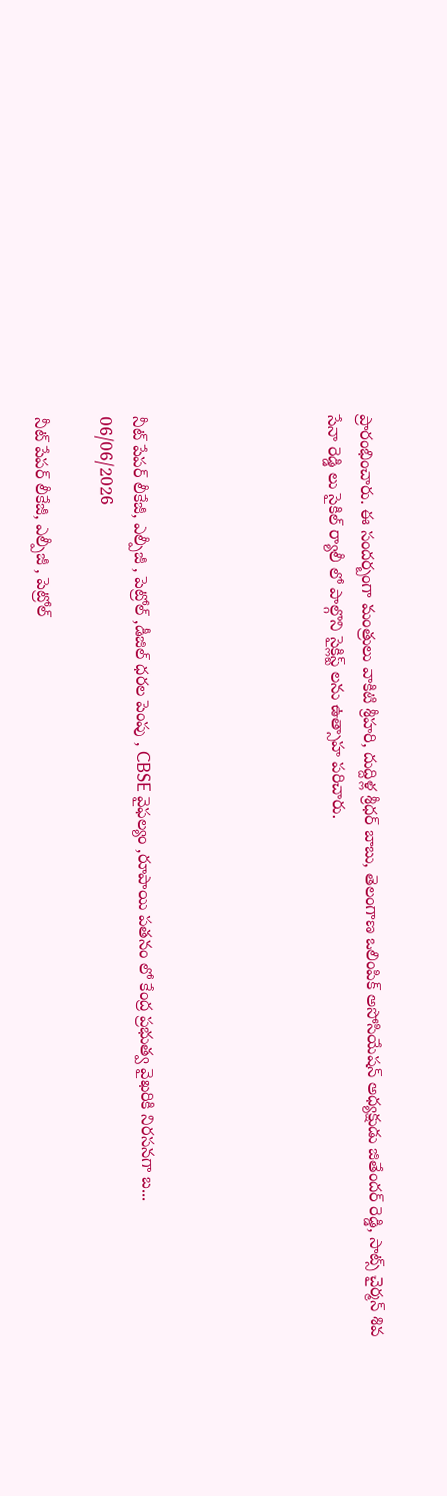ప్రారంభించారు. ఈ సందర్బంగా మంత్రులు వాకిటి శ్రీహరి, దుద్దిళ్ల శ్రీధర్ బాబు, తెలంగాణ ఒలింపిక్ అసోసియేషన్ అధ్యక్షుడు జితేందర్ రెడ్డి, సాట్స్ చైర్మన్ శివ సేనా రెడ్డి లు సైకిల్ ర్యాలీ లో పాల్గొని సైక్లిస్ట్ లను ఉత్సాహ పరిచారు.





నీట్ పేపర్ లీకేజీ, ఎల్పీజీ , పెట్రోల్ ,డీజిల్ ధరల పెంపు , CBSE వైఫల్యం ,రూపాయి పతనం లో కేంద్ర ప్రభుత్వ వైఖరికి నిరసనగా బ...
06/06/2026

నీట్ పేపర్ లీకేజీ, ఎల్పీజీ , పెట్రోల్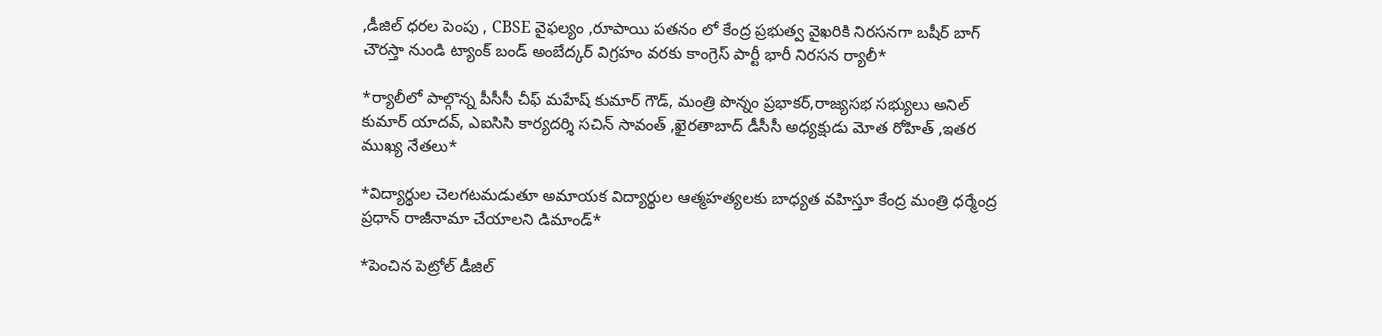,డీజిల్ ధరల పెంపు , CBSE వైఫల్యం ,రూపాయి పతనం లో కేంద్ర ప్రభుత్వ వైఖరికి నిరసనగా బషీర్ బాగ్ చౌరస్తా నుండి ట్యాంక్ బండ్ అంబేద్కర్ విగ్రహం వరకు కాంగ్రెస్ పార్టీ భారీ నిరసన ర్యాలీ*

*ర్యాలీలో పాల్గొన్న పీసీసీ చీఫ్ మహేష్ కుమార్ గౌడ్, మంత్రి పొన్నం ప్రభాకర్,రాజ్యసభ సభ్యులు అనిల్ కుమార్ యాదవ్, ఎఐసిసి కార్యదర్శి సచిన్ సావంత్ ,ఖైరతాబాద్ డీసీసీ అధ్యక్షుడు మోత రోహిత్ ,ఇతర ముఖ్య నేతలు*

*విద్యార్థుల చెలగటమడుతూ అమాయక విద్యార్థుల ఆత్మహత్యలకు బాధ్యత వహిస్తూ కేంద్ర మంత్రి ధర్మేంద్ర ప్రధాన్ రాజీనామా చేయాలని డిమాండ్*

*పెంచిన పెట్రోల్ డీజిల్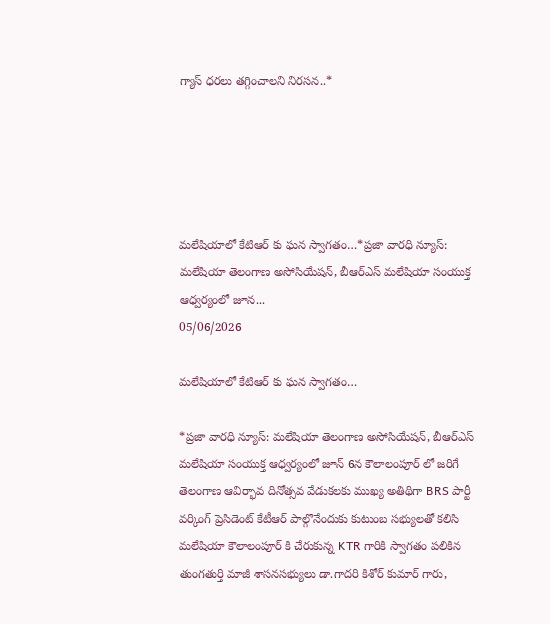గ్యాస్ ధరలు తగ్గించాలని నిరసన..*





మలేషియాలో కేటిఆర్ కు ఘన స్వాగతం…*ప్రజా వారధి న్యూస్: మలేషియా తెలంగాణ అసోసియేషన్, బీఆర్ఎస్ మలేషియా సంయుక్త ఆధ్వర్యంలో జూన...
05/06/2026

మలేషియాలో కేటిఆర్ కు ఘన స్వాగతం…

*ప్రజా వారధి న్యూస్: మలేషియా తెలంగాణ అసోసియేషన్, బీఆర్ఎస్ మలేషియా సంయుక్త ఆధ్వర్యంలో జూన్ 6న కౌలాలంపూర్ లో జరిగే తెలంగాణ ఆవిర్భావ దినోత్సవ వేడుకలకు ముఖ్య అతిథిగా BRS పార్టీ వర్కింగ్ ప్రెసిడెంట్ కేటీఆర్ పాల్గొనేందుకు కుటుంబ సభ్యులతో కలిసి మలేషియా కౌలాలంపూర్ కి చేరుకున్న KTR గారికి స్వాగతం పలికిన తుంగతుర్తి మాజీ శాసనసభ్యులు డా.గాదరి కిశోర్ కుమార్ గారు,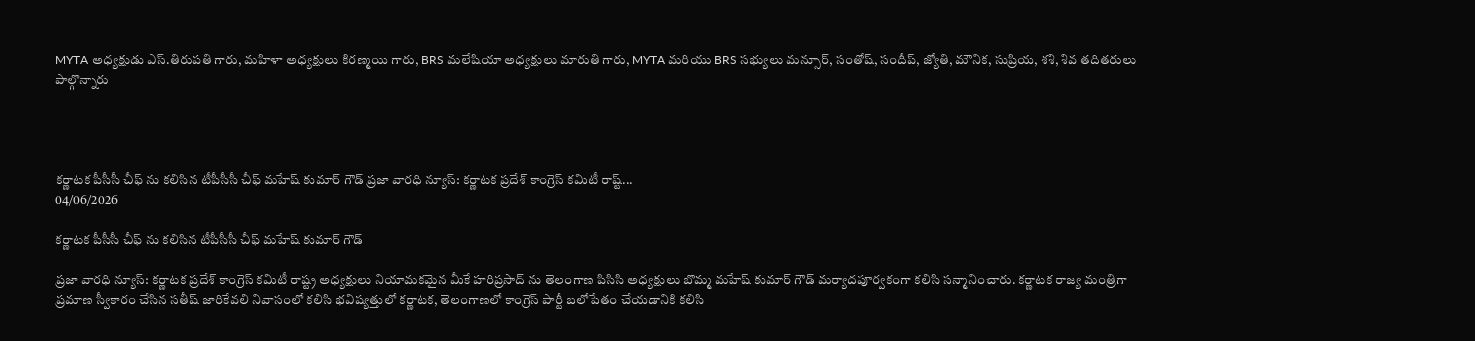MYTA అధ్యక్షుడు ఎస్.తిరుపతి గారు, మహిళా అధ్యక్షులు కిరణ్మయి గారు, BRS మలేషియా అధ్యక్షులు మారుతి గారు, MYTA మరియు BRS సభ్యులు మన్సూర్, సంతోష్, సందీప్, జ్యోతి, మౌనిక, సుప్రియ, శశి, శివ తదితరులు పాల్గొన్నారు




కర్ణాటక పీసీసీ చీఫ్ ను కలిసిన టీపీసీసీ చీఫ్ మహేష్ కుమార్ గౌడ్ ప్రజా వారధి న్యూస్: కర్ణాటక ప్రదేశ్ కాంగ్రెస్ కమిటీ రాష్ట్...
04/06/2026

కర్ణాటక పీసీసీ చీఫ్ ను కలిసిన టీపీసీసీ చీఫ్ మహేష్ కుమార్ గౌడ్

ప్రజా వారధి న్యూస్: కర్ణాటక ప్రదేశ్ కాంగ్రెస్ కమిటీ రాష్ట్ర అధ్యక్షులు నియామకమైన మీకే హరిప్రసాద్ ను తెలంగాణ పిసిసి అధ్యక్షులు బొమ్మ మహేష్ కుమార్ గౌడ్ మర్యాదపూర్వకంగా కలిసి సన్మానించారు. కర్ణాటక రాజ్య మంత్రిగా ప్రమాణ స్వీకారం చేసిన సతీష్ జారికేవలి నివాసంలో కలిసి భవిష్యత్తులో కర్ణాటక, తెలంగాణలో కాంగ్రెస్ పార్టీ బలోపేతం చేయడానికి కలిసి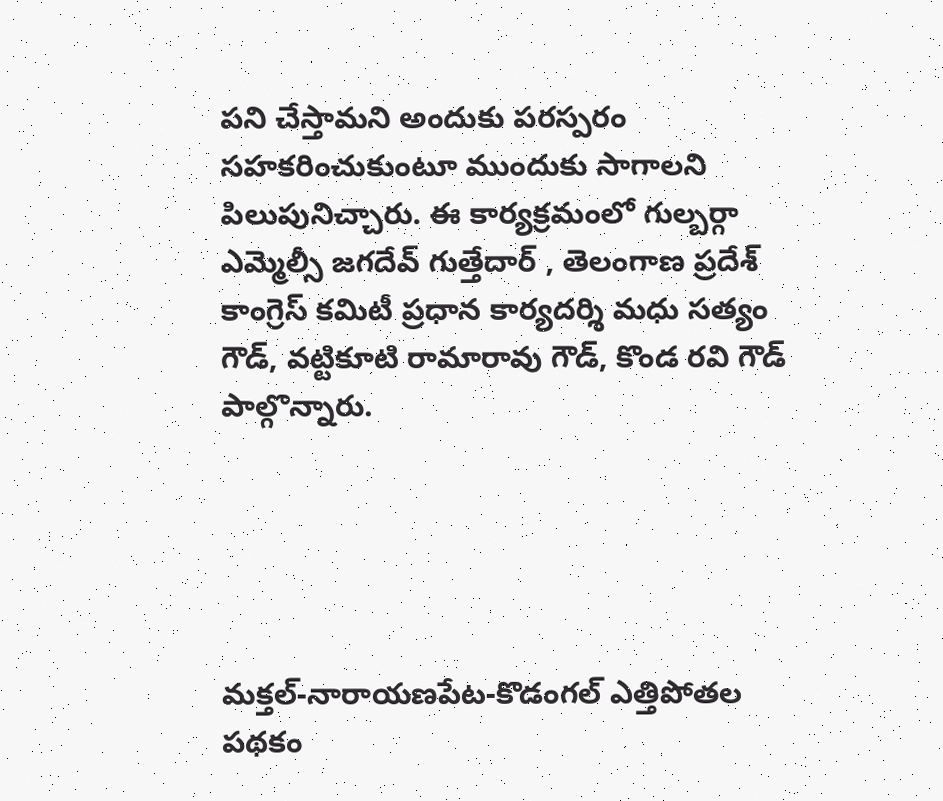పని చేస్తామని అందుకు పరస్పరం సహకరించుకుంటూ ముందుకు సాగాలని పిలుపునిచ్చారు. ఈ కార్యక్రమంలో గుల్బర్గా ఎమ్మెల్సీ జగదేవ్ గుత్తేదార్ , తెలంగాణ ప్రదేశ్ కాంగ్రెస్ కమిటీ ప్రధాన కార్యదర్శి మధు సత్యం గౌడ్, వట్టికూటి రామారావు గౌడ్, కొండ రవి గౌడ్ పాల్గొన్నారు.





మక్తల్-నారాయణపేట-కొడంగల్ ఎత్తిపోతల పథకం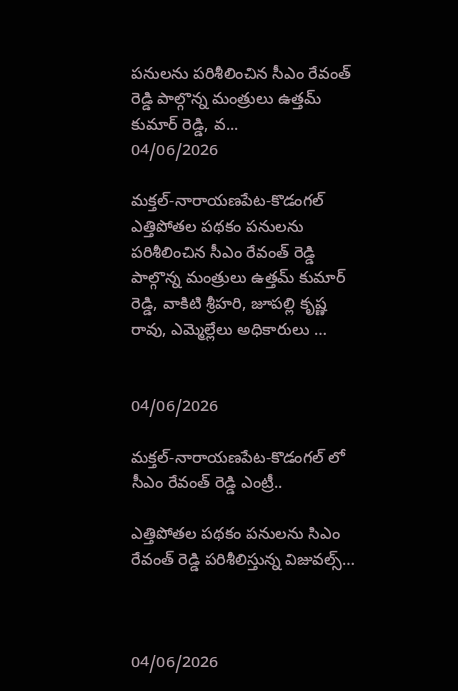పనులను పరిశీలించిన సీఎం రేవంత్ రెడ్డి పాల్గొన్న మంత్రులు ఉత్తమ్ కుమార్ రెడ్డి, వ...
04/06/2026

మక్తల్-నారాయణపేట-కొడంగల్ ఎత్తిపోతల పథకం పనులను పరిశీలించిన సీఎం రేవంత్ రెడ్డి పాల్గొన్న మంత్రులు ఉత్తమ్ కుమార్ రెడ్డి, వాకిటి శ్రీహరి, జూపల్లి కృష్ణ రావు, ఎమ్మెల్లేలు అధికారులు …


04/06/2026

మక్తల్-నారాయణపేట-కొడంగల్ లో సీఎం రేవంత్ రెడ్డి ఎంట్రీ..

ఎత్తిపోతల పథకం పనులను సిఎం రేవంత్ రెడ్డి పరిశీలిస్తున్న విజువల్స్…



04/06/2026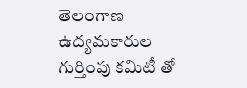తెలంగాణ ఉద్యమకారుల గుర్తింపు కమిటీ తో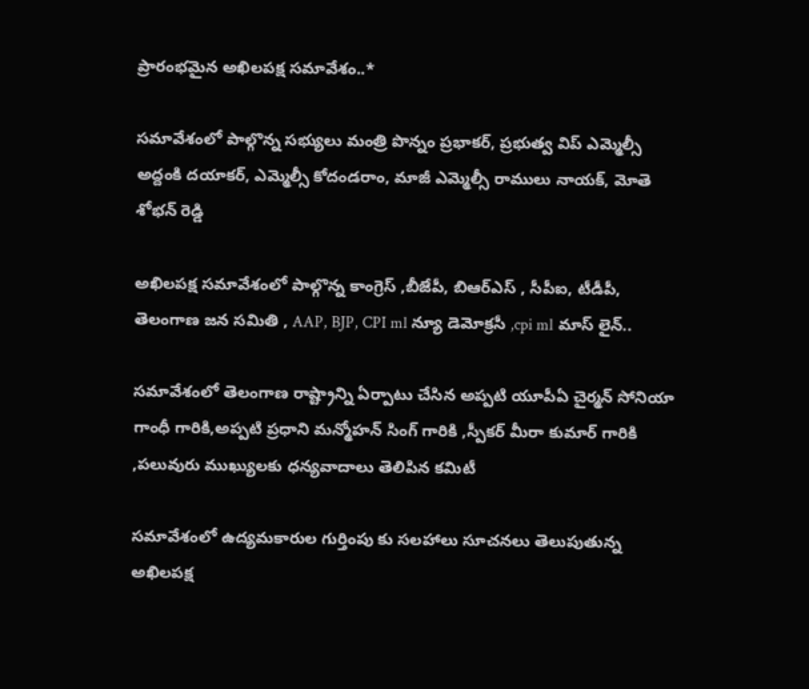ప్రారంభమైన అఖిలపక్ష సమావేశం..*

సమావేశంలో పాల్గొన్న సభ్యులు మంత్రి పొన్నం ప్రభాకర్, ప్రభుత్వ విప్ ఎమ్మెల్సీ అద్దంకి దయాకర్, ఎమ్మెల్సీ కోదండరాం, మాజీ ఎమ్మెల్సీ రాములు నాయక్, మోతె శోభన్ రెడ్డి

అఖిలపక్ష సమావేశంలో పాల్గొన్న కాంగ్రెస్ ,బీజేపీ, బిఆర్ఎస్ , సీపీఐ, టీడీపీ, తెలంగాణ జన సమితి , AAP, BJP, CPI ml న్యూ డెమోక్రసీ ,cpi ml మాస్ లైన్..

సమావేశంలో తెలంగాణ రాష్ట్రాన్ని ఏర్పాటు చేసిన అప్పటి యూపీఏ చైర్మన్ సోనియా గాంధీ గారికి,అప్పటి ప్రధాని మన్మోహన్ సింగ్ గారికి ,స్పీకర్ మీరా కుమార్ గారికి ,పలువురు ముఖ్యులకు ధన్యవాదాలు తెలిపిన కమిటీ

సమావేశంలో ఉద్యమకారుల గుర్తింపు కు సలహాలు సూచనలు తెలుపుతున్న అఖిలపక్ష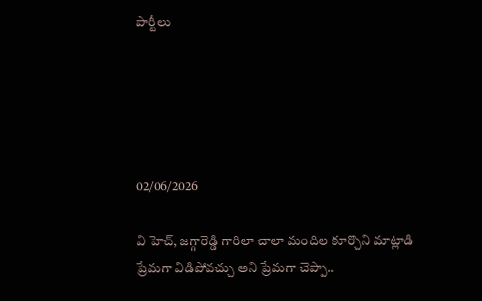పార్టీలు





02/06/2026

వి హెచ్, జగ్గారెడ్డి గారిలా చాలా మందిల కూర్చొని మాట్లాడి ప్రేమగా విడిపోవచ్చు అని ప్రేమగా చెప్పా..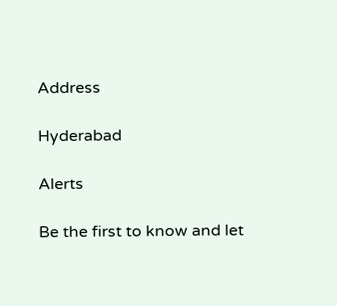Address

Hyderabad

Alerts

Be the first to know and let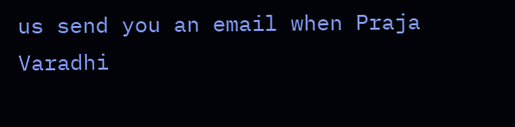us send you an email when Praja Varadhi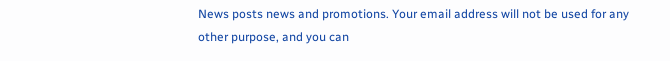News posts news and promotions. Your email address will not be used for any other purpose, and you can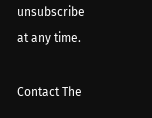unsubscribe at any time.

Contact The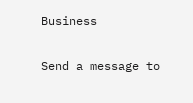Business

Send a message to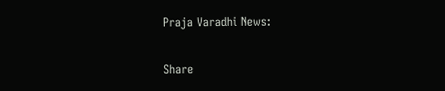Praja Varadhi News:

Share